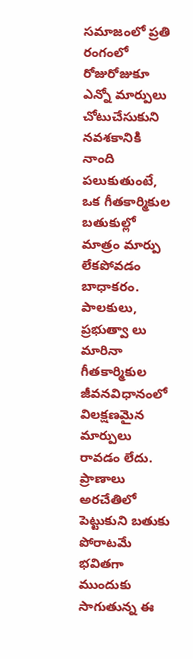సమాజంలో ప్రతి రంగంలో రోజురోజుకూ ఎన్నో మార్పులు చోటుచేసుకుని నవశకానికి నాంది పలుకుతుంటే, ఒక గీతకార్మికుల బతుకుల్లో మాత్రం మార్పు లేకపోవడం బాధాకరం. పాలకులు, ప్రభుత్వా లు మారినా గీతకార్మికుల జీవనవిధానంలో విలక్షణమైన మార్పులు రావడం లేదు. ప్రాణాలు అరచేతిలో పెట్టుకుని బతుకు పోరాటమే భవితగా ముందుకు సాగుతున్న ఈ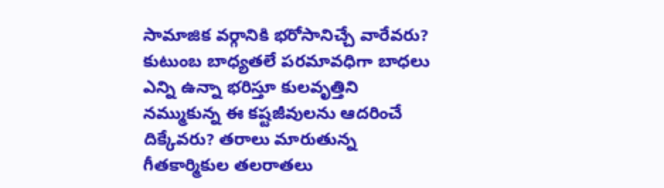సామాజిక వర్గానికి భరోసానిచ్చే వారేవరు? కుటుంబ బాధ్యతలే పరమావధిగా బాధలు ఎన్ని ఉన్నా భరిస్తూ కులవృత్తిని నమ్ముకున్న ఈ కష్టజీవులను ఆదరించే దిక్కేవరు? తరాలు మారుతున్న గీతకార్మికుల తలరాతలు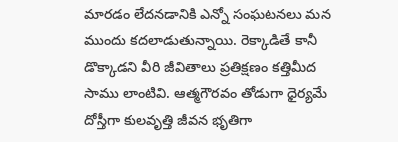మారడం లేదనడానికి ఎన్నో సంఘటనలు మన ముందు కదలాడుతున్నాయి. రెక్కాడితే కానీ డొక్కాడని వీరి జీవితాలు ప్రతిక్షణం కత్తిమీద సాము లాంటివి. ఆత్మగౌరవం తోడుగా ధైర్యమే దోస్తీగా కులవృత్తి జీవన భృతిగా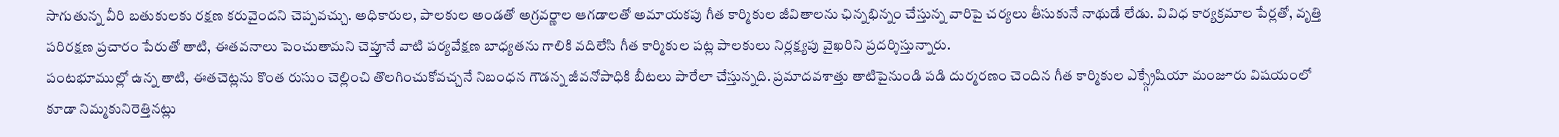సాగుతున్న వీరి బతుకులకు రక్షణ కరువైందని చెప్పవచ్చు. అధికారుల, పాలకుల అండతో అగ్రవర్ణాల ఆగడాలతో అమాయకపు గీత కార్మికుల జీవితాలను ఛిన్నభిన్నం చేస్తున్న వారిపై చర్యలు తీసుకునే నాథుడే లేడు. వివిధ కార్యక్రమాల పేర్లతో, వృత్తి పరిరక్షణ ప్రచారం పేరుతో తాటి, ఈతవనాలు పెంచుతామని చెప్తూనే వాటి పర్యవేక్షణ బాధ్యతను గాలికి వదిలేసి గీత కార్మికుల పట్ల పాలకులు నిర్లక్ష్యపు వైఖరిని ప్రదర్శిస్తున్నారు.
పంటభూముల్లో ఉన్న తాటి, ఈతచెట్లను కొంత రుసుం చెల్లించి తొలగించుకోవచ్చనే నిబంధన గౌడన్న జీవనోపాధికి బీటలు పారేలా చేస్తున్నది. ప్రమాదవశాత్తు తాటిపైనుండి పడి దుర్మరణం చెందిన గీత కార్మికుల ఎక్స్గ్రేషియా మంజూరు విషయంలో కూడా నిమ్మకునిరెత్తినట్లు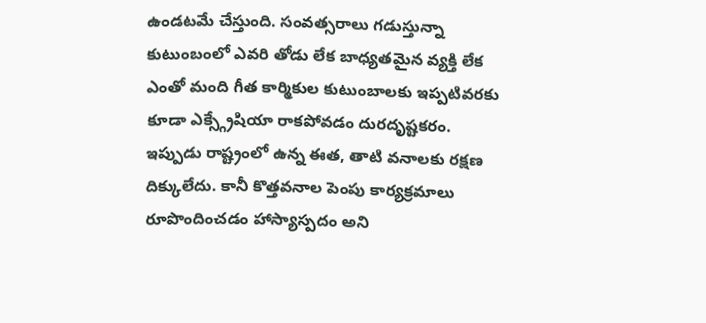ఉండటమే చేస్తుంది. సంవత్సరాలు గడుస్తున్నా కుటుంబంలో ఎవరి తోడు లేక బాధ్యతమైన వ్యక్తి లేక ఎంతో మంది గీత కార్మికుల కుటుంబాలకు ఇప్పటివరకు కూడా ఎక్స్గ్రేషియా రాకపోవడం దురదృష్టకరం. ఇప్పుడు రాష్ట్రంలో ఉన్న ఈత, తాటి వనాలకు రక్షణ దిక్కులేదు. కానీ కొత్తవనాల పెంపు కార్యక్రమాలు రూపొందించడం హాస్యాస్పదం అని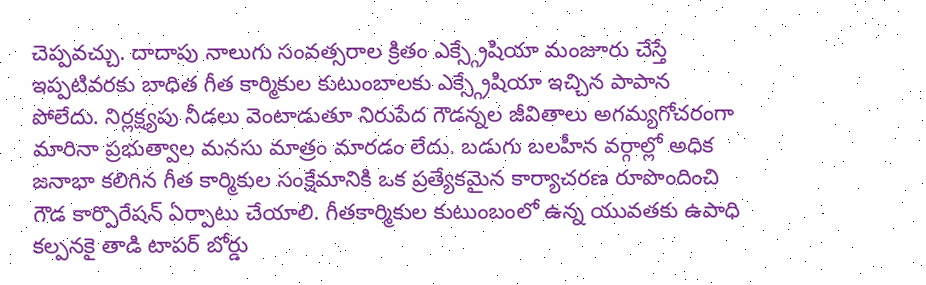చెప్పవచ్చు. దాదాపు నాలుగు సంవత్సరాల క్రితం ఎక్స్గ్రేషియా మంజూరు చేస్తే ఇప్పటివరకు బాధిత గీత కార్మికుల కుటుంబాలకు ఎక్స్గ్రేషియా ఇచ్చిన పాపాన పోలేదు. నిర్లక్ష్యపు నీడలు వెంటాడుతూ నిరుపేద గౌడన్నల జీవితాలు అగమ్యగోచరంగా మారినా ప్రభుత్వాల మనసు మాత్రం మారడం లేదు. బడుగు బలహీన వర్గాల్లో అధిక జనాభా కలిగిన గీత కార్మికుల సంక్షేమానికి ఒక ప్రత్యేకమైన కార్యాచరణ రూపొందించి గౌడ కార్పొరేషన్ ఏర్పాటు చేయాలి. గీతకార్మికుల కుటుంబంలో ఉన్న యువతకు ఉపాధి కల్పనకై తాడి టాపర్ బోర్డు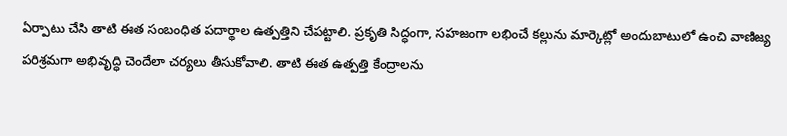ఏర్పాటు చేసి తాటి ఈత సంబంధిత పదార్థాల ఉత్పత్తిని చేపట్టాలి. ప్రకృతి సిద్ధంగా, సహజంగా లభించే కల్లును మార్కెట్లో అందుబాటులో ఉంచి వాణిజ్య పరిశ్రమగా అభివృద్ధి చెందేలా చర్యలు తీసుకోవాలి. తాటి ఈత ఉత్పత్తి కేంద్రాలను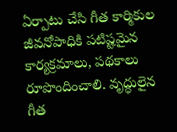ఏర్పాటు చేసి గీత కార్మికుల జీవనోపాధికి పటిష్టమైన కార్యక్రమాలు, పథకాలు రూపొందించాలి. వృద్ధులైన గీత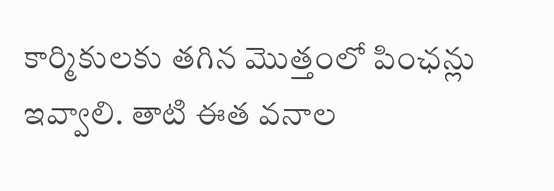కార్మికులకు తగిన మొత్తంలో పింఛన్లు ఇవ్వాలి. తాటి ఈత వనాల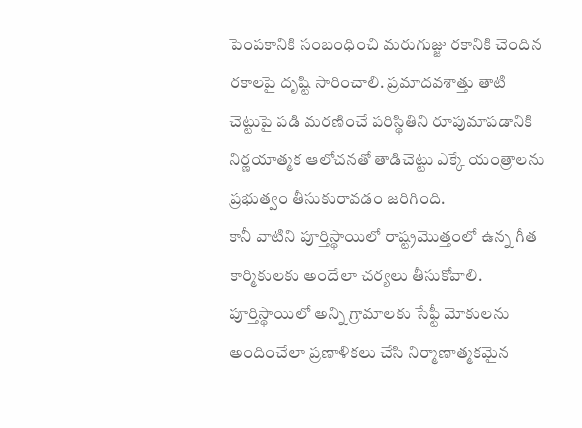పెంపకానికి సంబంధించి మరుగుజ్జు రకానికి చెందిన రకాలపై దృష్టి సారించాలి. ప్రమాదవశాత్తు తాటి చెట్టుపై పడి మరణించే పరిస్థితిని రూపుమాపడానికి నిర్ణయాత్మక ఆలోచనతో తాడిచెట్టు ఎక్కే యంత్రాలను ప్రభుత్వం తీసుకురావడం జరిగింది.
కానీ వాటిని పూర్తిస్థాయిలో రాష్ట్రమొత్తంలో ఉన్న గీత కార్మికులకు అందేలా చర్యలు తీసుకోవాలి. పూర్తిస్థాయిలో అన్ని గ్రామాలకు సేఫ్టీ మోకులను అందించేలా ప్రణాళికలు చేసి నిర్మాణాత్మకమైన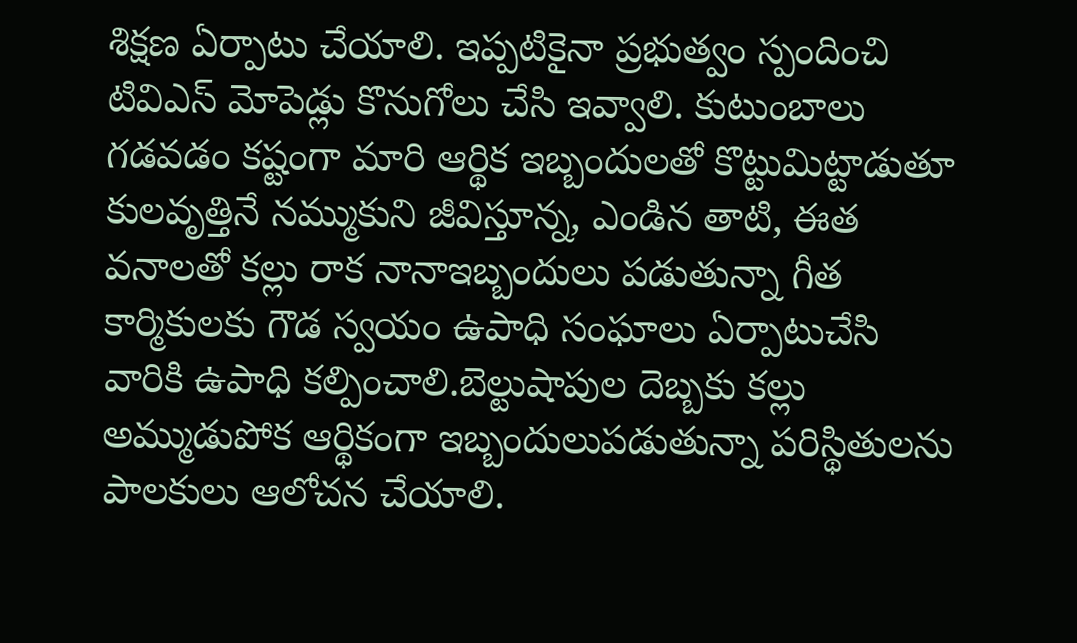శిక్షణ ఏర్పాటు చేయాలి. ఇప్పటికైనా ప్రభుత్వం స్పందించి టివిఎస్ మోపెడ్లు కొనుగోలు చేసి ఇవ్వాలి. కుటుంబాలు గడవడం కష్టంగా మారి ఆర్థిక ఇబ్బందులతో కొట్టుమిట్టాడుతూ కులవృత్తినే నమ్ముకుని జీవిస్తూన్న, ఎండిన తాటి, ఈత వనాలతో కల్లు రాక నానాఇబ్బందులు పడుతున్నా గీత కార్మికులకు గౌడ స్వయం ఉపాధి సంఘాలు ఏర్పాటుచేసి వారికి ఉపాధి కల్పించాలి.బెల్టుషాపుల దెబ్బకు కల్లు అమ్ముడుపోక ఆర్థికంగా ఇబ్బందులుపడుతున్నా పరిస్థితులను పాలకులు ఆలోచన చేయాలి.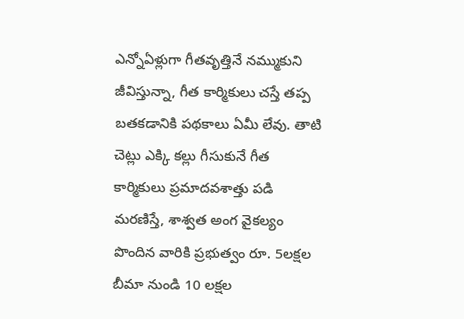ఎన్నోఏళ్లుగా గీతవృత్తినే నమ్ముకుని జీవిస్తున్నా, గీత కార్మికులు చస్తే తప్ప బతకడానికి పథకాలు ఏమీ లేవు. తాటి చెట్లు ఎక్కి కల్లు గీసుకునే గీత కార్మికులు ప్రమాదవశాత్తు పడి మరణిస్తే, శాశ్వత అంగ వైకల్యం పొందిన వారికి ప్రభుత్వం రూ. 5లక్షల బీమా నుండి 10 లక్షల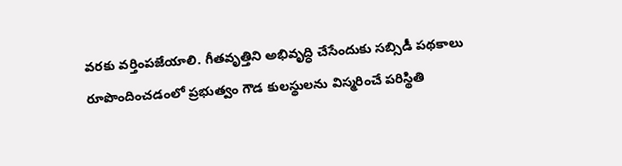వరకు వర్తింపజేయాలి. గీతవృత్తిని అభివృద్ధి చేసేందుకు సబ్సిడీ పథకాలు రూపొందించడంలో ప్రభుత్వం గౌడ కులస్థులను విస్మరించే పరిస్థితి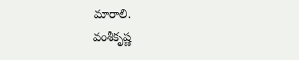మారాలి.
వంశీకృష్ణ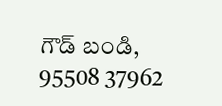గౌడ్ బండి, 95508 37962